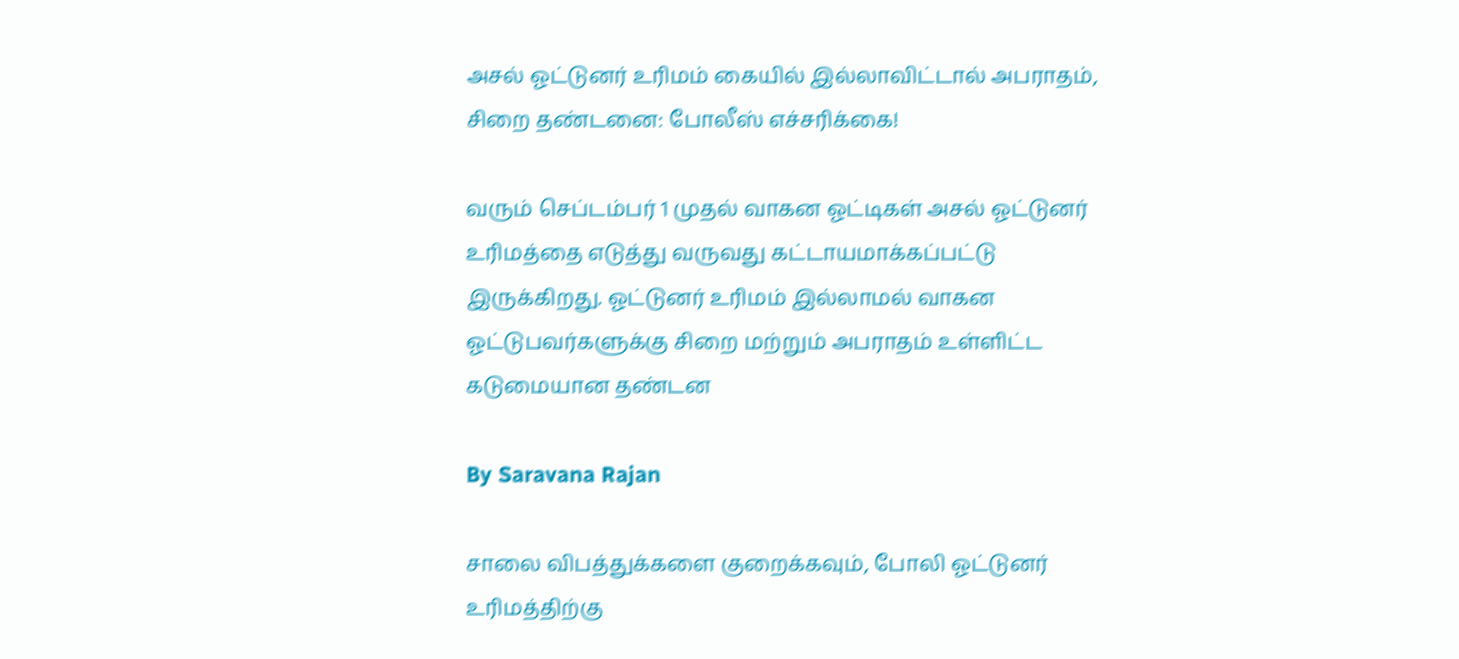அசல் ஓட்டுனர் உரிமம் கையில் இல்லாவிட்டால் அபராதம், சிறை தண்டனை: போலீஸ் எச்சரிக்கை!

வரும் செப்டம்பர் 1 முதல் வாகன ஓட்டிகள் அசல் ஓட்டுனர் உரிமத்தை எடுத்து வருவது கட்டாயமாக்கப்பட்டு இருக்கிறது. ஓட்டுனர் உரிமம் இல்லாமல் வாகன ஓட்டுபவர்களுக்கு சிறை மற்றும் அபராதம் உள்ளிட்ட கடுமையான தண்டன

By Saravana Rajan

சாலை விபத்துக்களை குறைக்கவும், போலி ஓட்டுனர் உரிமத்திற்கு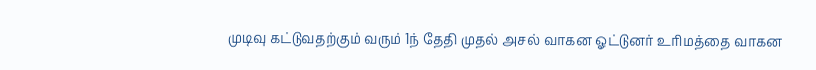முடிவு கட்டுவதற்கும் வரும் 1ந் தேதி முதல் அசல் வாகன ஓட்டுனர் உரிமத்தை வாகன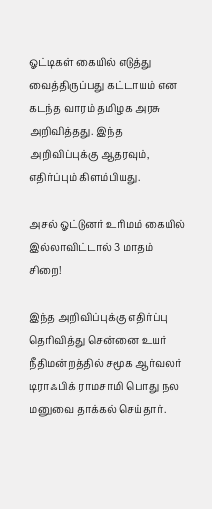ஓட்டிகள் கையில் எடுத்து வைத்திருப்பது கட்டாயம் என கடந்த வாரம் தமிழக அரசு அறிவித்தது. இந்த அறிவிப்புக்கு ஆதரவும், எதிர்ப்பும் கிளம்பியது.

அசல் ஓட்டுனர் உரிமம் கையில் இல்லாவிட்டால் 3 மாதம் சிறை!

இந்த அறிவிப்புக்கு எதிர்ப்பு தெரிவித்து சென்னை உயர் நீதிமன்றத்தில் சமூக ஆர்வலர் டிராஃபிக் ராமசாமி பொது நல மனுவை தாக்கல் செய்தார்.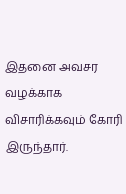இதனை அவசர வழக்காக விசாரிக்கவும் கோரி இருந்தார்.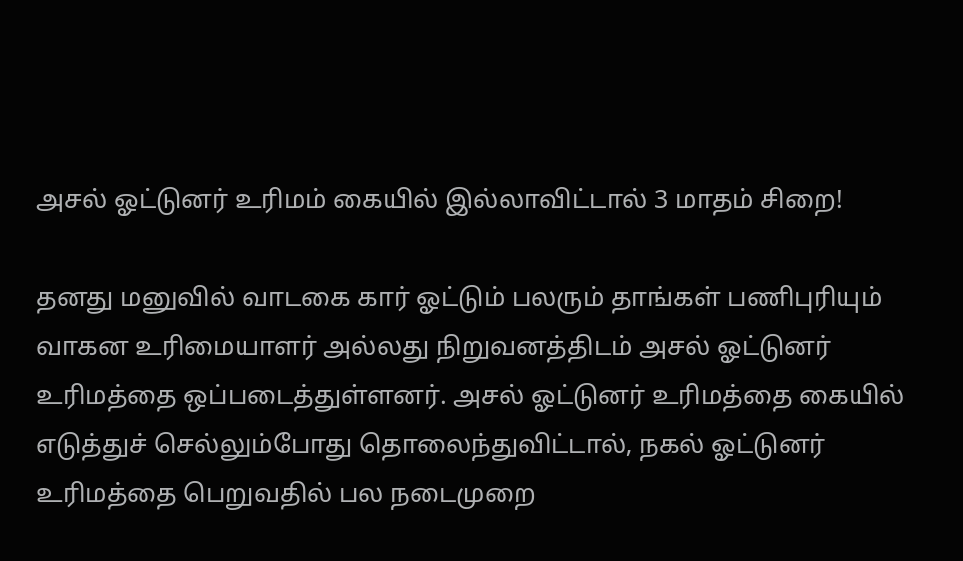அசல் ஓட்டுனர் உரிமம் கையில் இல்லாவிட்டால் 3 மாதம் சிறை!

தனது மனுவில் வாடகை கார் ஓட்டும் பலரும் தாங்கள் பணிபுரியும் வாகன உரிமையாளர் அல்லது நிறுவனத்திடம் அசல் ஓட்டுனர் உரிமத்தை ஒப்படைத்துள்ளனர். அசல் ஓட்டுனர் உரிமத்தை கையில் எடுத்துச் செல்லும்போது தொலைந்துவிட்டால், நகல் ஓட்டுனர் உரிமத்தை பெறுவதில் பல நடைமுறை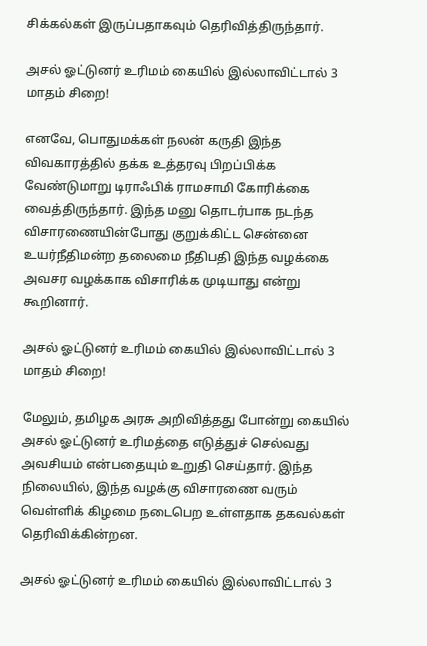சிக்கல்கள் இருப்பதாகவும் தெரிவித்திருந்தார்.

அசல் ஓட்டுனர் உரிமம் கையில் இல்லாவிட்டால் 3 மாதம் சிறை!

எனவே, பொதுமக்கள் நலன் கருதி இந்த விவகாரத்தில் தக்க உத்தரவு பிறப்பிக்க வேண்டுமாறு டிராஃபிக் ராமசாமி கோரிக்கை வைத்திருந்தார். இந்த மனு தொடர்பாக நடந்த விசாரணையின்போது குறுக்கிட்ட சென்னை உயர்நீதிமன்ற தலைமை நீதிபதி இந்த வழக்கை அவசர வழக்காக விசாரிக்க முடியாது என்று கூறினார்.

அசல் ஓட்டுனர் உரிமம் கையில் இல்லாவிட்டால் 3 மாதம் சிறை!

மேலும், தமிழக அரசு அறிவித்தது போன்று கையில் அசல் ஓட்டுனர் உரிமத்தை எடுத்துச் செல்வது அவசியம் என்பதையும் உறுதி செய்தார். இந்த நிலையில், இந்த வழக்கு விசாரணை வரும் வெள்ளிக் கிழமை நடைபெற உள்ளதாக தகவல்கள் தெரிவிக்கின்றன.

அசல் ஓட்டுனர் உரிமம் கையில் இல்லாவிட்டால் 3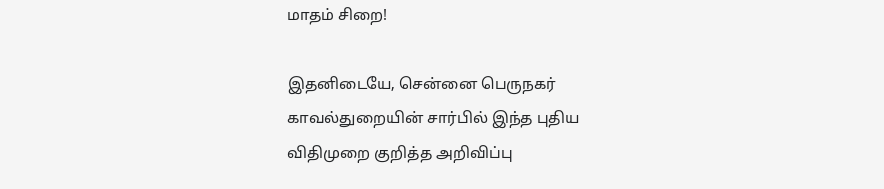மாதம் சிறை!

இதனிடையே, சென்னை பெருநகர் காவல்துறையின் சார்பில் இந்த புதிய விதிமுறை குறித்த அறிவிப்பு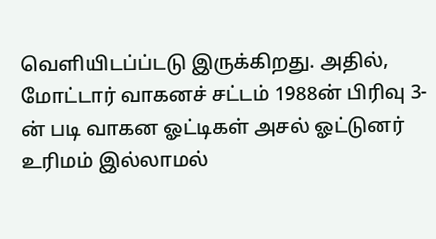வெளியிடப்ப்டடு இருக்கிறது. அதில், மோட்டார் வாகனச் சட்டம் 1988ன் பிரிவு 3-ன் படி வாகன ஓட்டிகள் அசல் ஓட்டுனர் உரிமம் இல்லாமல்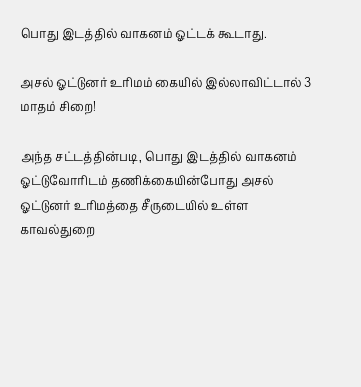பொது இடத்தில் வாகனம் ஓட்டக் கூடாது.

அசல் ஓட்டுனர் உரிமம் கையில் இல்லாவிட்டால் 3 மாதம் சிறை!

அந்த சட்டத்தின்படி, பொது இடத்தில் வாகனம் ஓட்டுவோரிடம் தணிக்கையின்போது அசல் ஓட்டுனர் உரிமத்தை சீருடையில் உள்ள காவல்துறை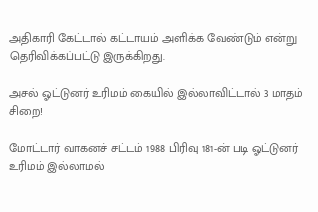அதிகாரி கேட்டால் கட்டாயம் அளிக்க வேண்டும் என்று தெரிவிக்கப்பட்டு இருக்கிறது.

அசல் ஓட்டுனர் உரிமம் கையில் இல்லாவிட்டால் 3 மாதம் சிறை!

மோட்டார் வாகனச் சட்டம் 1988 பிரிவு 181-ன் படி ஓட்டுனர் உரிமம் இல்லாமல்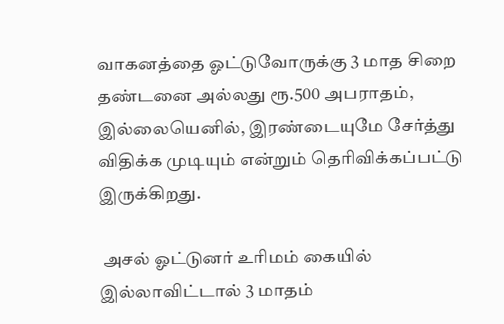வாகனத்தை ஓட்டுவோருக்கு 3 மாத சிறை தண்டனை அல்லது ரூ.500 அபராதம், இல்லையெனில், இரண்டையுமே சேர்த்து விதிக்க முடியும் என்றும் தெரிவிக்கப்பட்டு இருக்கிறது.

 அசல் ஓட்டுனர் உரிமம் கையில் இல்லாவிட்டால் 3 மாதம்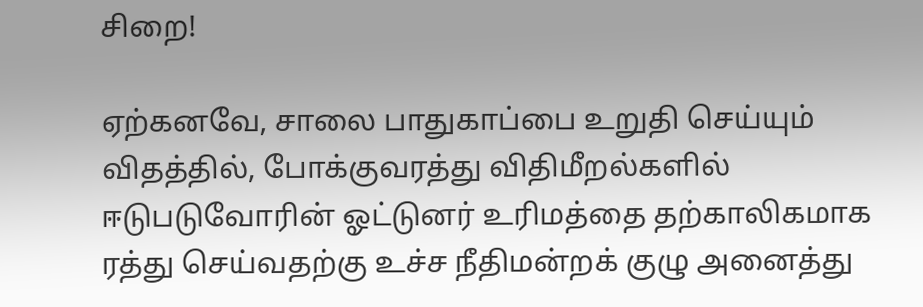சிறை!

ஏற்கனவே, சாலை பாதுகாப்பை உறுதி செய்யும் விதத்தில், போக்குவரத்து விதிமீறல்களில் ஈடுபடுவோரின் ஓட்டுனர் உரிமத்தை தற்காலிகமாக ரத்து செய்வதற்கு உச்ச நீதிமன்றக் குழு அனைத்து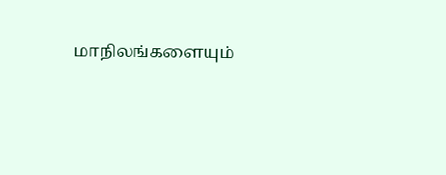மாநிலங்களையும்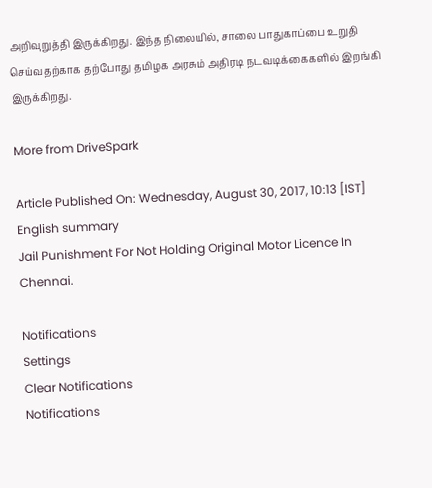அறிவுறுத்தி இருக்கிறது. இந்த நிலையில், சாலை பாதுகாப்பை உறுதி செய்வதற்காக தற்போது தமிழக அரசும் அதிரடி நடவடிக்கைகளில் இறங்கி இருக்கிறது.

More from DriveSpark

Article Published On: Wednesday, August 30, 2017, 10:13 [IST]
English summary
Jail Punishment For Not Holding Original Motor Licence In Chennai.

Notifications
Settings
Clear Notifications
Notifications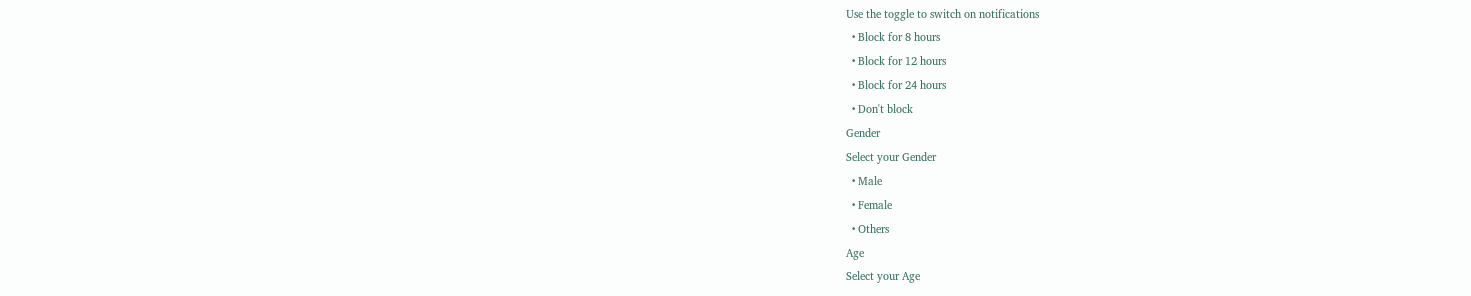Use the toggle to switch on notifications
  • Block for 8 hours
  • Block for 12 hours
  • Block for 24 hours
  • Don't block
Gender
Select your Gender
  • Male
  • Female
  • Others
Age
Select your Age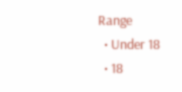Range
  • Under 18
  • 18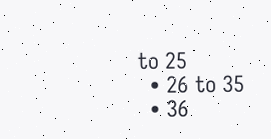to 25
  • 26 to 35
  • 36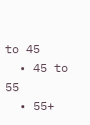to 45
  • 45 to 55
  • 55+